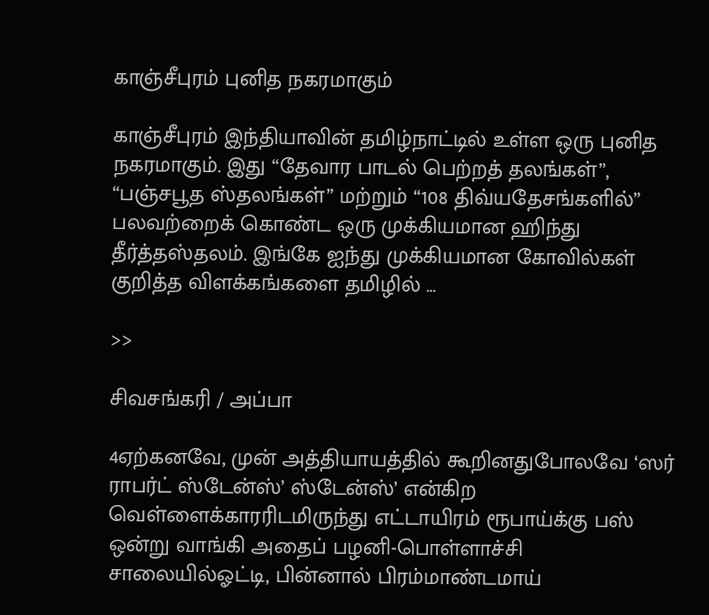காஞ்சீபுரம் புனித நகரமாகும்

காஞ்சீபுரம் இந்தியாவின் தமிழ்நாட்டில் உள்ள ஒரு புனித நகரமாகும். இது “தேவார பாடல் பெற்றத் தலங்கள்”, “பஞ்சபூத ஸ்தலங்கள்” மற்றும் “108 திவ்யதேசங்களில்” பலவற்றைக் கொண்ட ஒரு முக்கியமான ஹிந்து தீர்த்தஸ்தலம். இங்கே ஐந்து முக்கியமான கோவில்கள் குறித்த விளக்கங்களை தமிழில் …

>>

சிவசங்கரி / அப்பா

4ஏற்கனவே, முன் அத்தியாயத்தில் கூறினதுபோலவே ‘ஸர் ராபர்ட் ஸ்டேன்ஸ்’ ஸ்டேன்ஸ்’ என்கிற வெள்ளைக்காரரிடமிருந்து எட்டாயிரம் ரூபாய்க்கு பஸ் ஒன்று வாங்கி அதைப் பழனி-பொள்ளாச்சி சாலையில்ஓட்டி, பின்னால் பிரம்மாண்டமாய்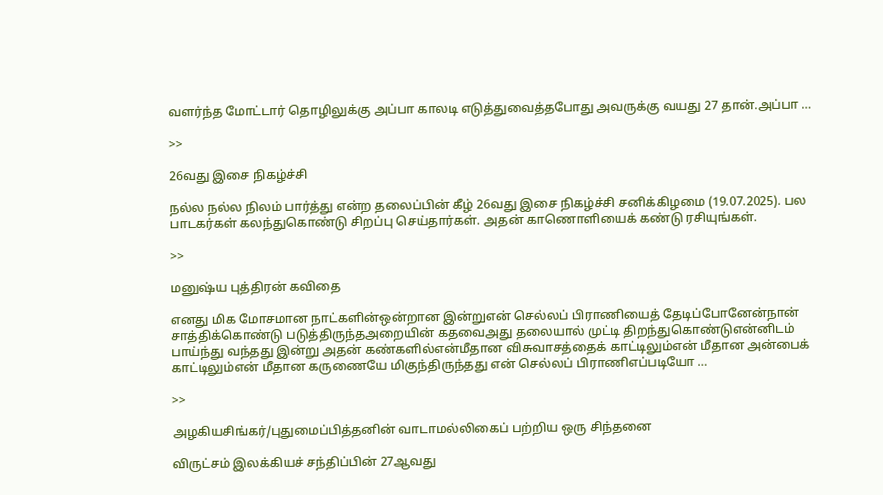வளர்ந்த மோட்டார் தொழிலுக்கு அப்பா காலடி எடுத்துவைத்தபோது அவருக்கு வயது 27 தான்.அப்பா …

>>

26வது இசை நிகழ்ச்சி

நல்ல நல்ல நிலம் பார்த்து என்ற தலைப்பின் கீழ் 26வது இசை நிகழ்ச்சி சனிக்கிழமை (19.07.2025). பல பாடகர்கள் கலந்துகொண்டு சிறப்பு செய்தார்கள். அதன் காணொளியைக் கண்டு ரசியுங்கள்.

>>

மனுஷ்ய புத்திரன் கவிதை

எனது மிக மோசமான நாட்களின்ஒன்றான இன்றுஎன் செல்லப் பிராணியைத் தேடிப்போனேன்நான் சாத்திக்கொண்டு படுத்திருந்தஅறையின் கதவைஅது தலையால் முட்டி திறந்துகொண்டுஎன்னிடம் பாய்ந்து வந்தது இன்று அதன் கண்களில்என்மீதான விசுவாசத்தைக் காட்டிலும்என் மீதான அன்பைக் காட்டிலும்என் மீதான கருணையே மிகுந்திருந்தது என் செல்லப் பிராணிஎப்படியோ …

>>

அழகியசிங்கர்/புதுமைப்பித்தனின் வாடாமல்லிகைப் பற்றிய ஒரு சிந்தனை

விருட்சம் இலக்கியச் சந்திப்பின் 27ஆவது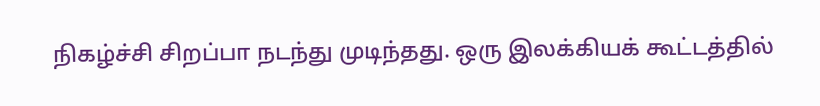நிகழ்ச்சி சிறப்பா நடந்து முடிந்தது. ஒரு இலக்கியக் கூட்டத்தில்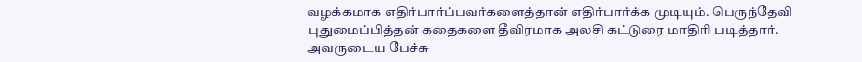வழக்கமாக எதிர்பார்ப்பவர்களைத்தான் எதிர்பார்க்க முடியும். பெருந்தேவி புதுமைப்பித்தன் கதைகளை தீவிரமாக அலசி கட்டுரை மாதிரி படித்தார். அவருடைய பேச்சு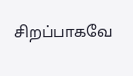சிறப்பாகவே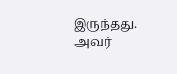இருந்தது. அவர்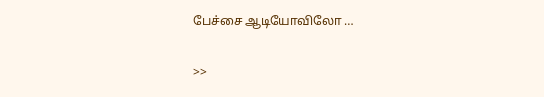பேச்சை ஆடியோவிலோ …

>>